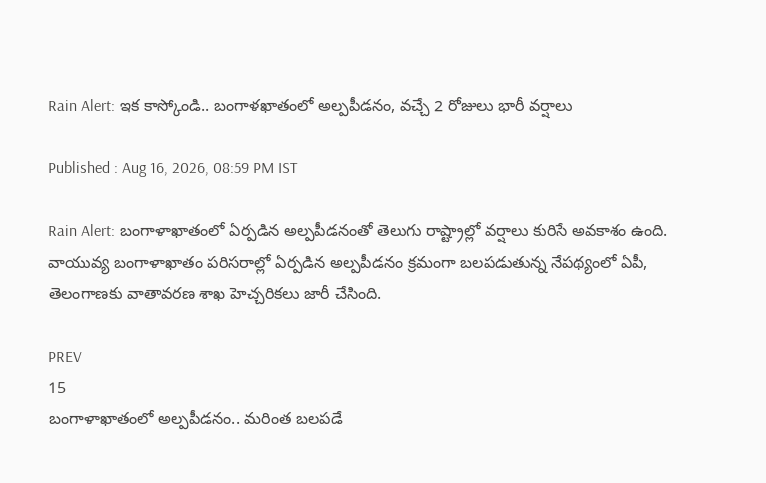Rain Alert: ఇక కాస్కోండి.. బంగాళ‌ఖాతంలో అల్ప‌పీడ‌నం, వ‌చ్చే 2 రోజులు భారీ వ‌ర్షాలు

Published : Aug 16, 2026, 08:59 PM IST

Rain Alert: బంగాళాఖాతంలో ఏర్పడిన అల్ప‌పీడ‌నంతో తెలుగు రాష్ట్రాల్లో వ‌ర్షాలు కురిసే అవ‌కాశం ఉంది. వాయువ్య బంగాళాఖాతం పరిసరాల్లో ఏర్పడిన అల్పపీడనం క్రమంగా బలపడుతున్న నేపథ్యంలో ఏపీ, తెలంగాణకు వాతావరణ శాఖ హెచ్చరికలు జారీ చేసింది.

PREV
15
బంగాళాఖాతంలో అల్పపీడనం.. మరింత బలపడే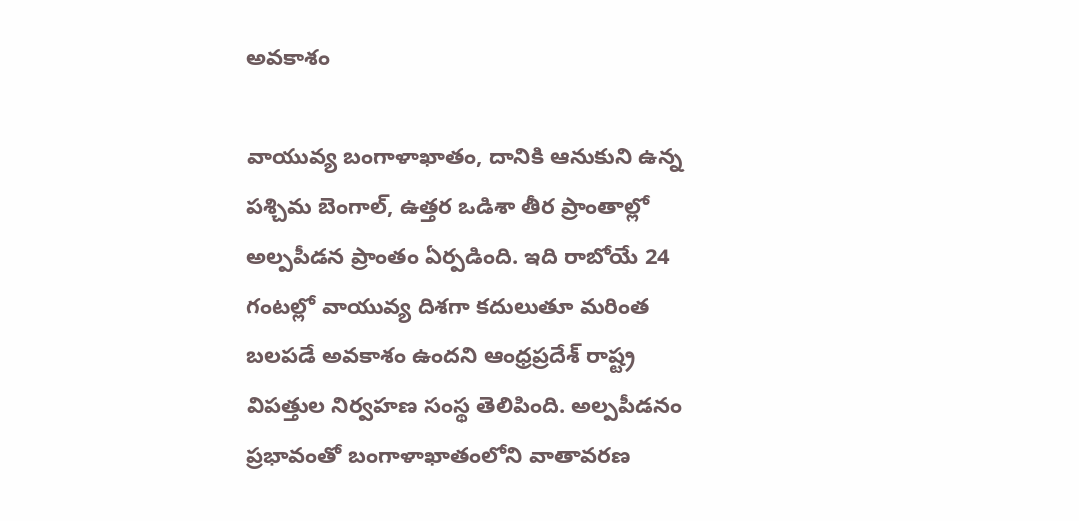అవకాశం

వాయువ్య బంగాళాఖాతం, దానికి ఆనుకుని ఉన్న పశ్చిమ బెంగాల్, ఉత్తర ఒడిశా తీర ప్రాంతాల్లో అల్పపీడన ప్రాంతం ఏర్పడింది. ఇది రాబోయే 24 గంటల్లో వాయువ్య దిశగా కదులుతూ మరింత బలపడే అవకాశం ఉందని ఆంధ్రప్రదేశ్ రాష్ట్ర విపత్తుల నిర్వహణ సంస్థ తెలిపింది. అల్పపీడనం ప్రభావంతో బంగాళాఖాతంలోని వాతావరణ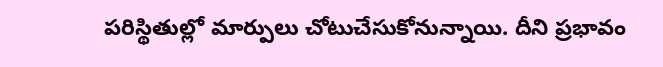పరిస్థితుల్లో మార్పులు చోటుచేసుకోనున్నాయి. దీని ప్రభావం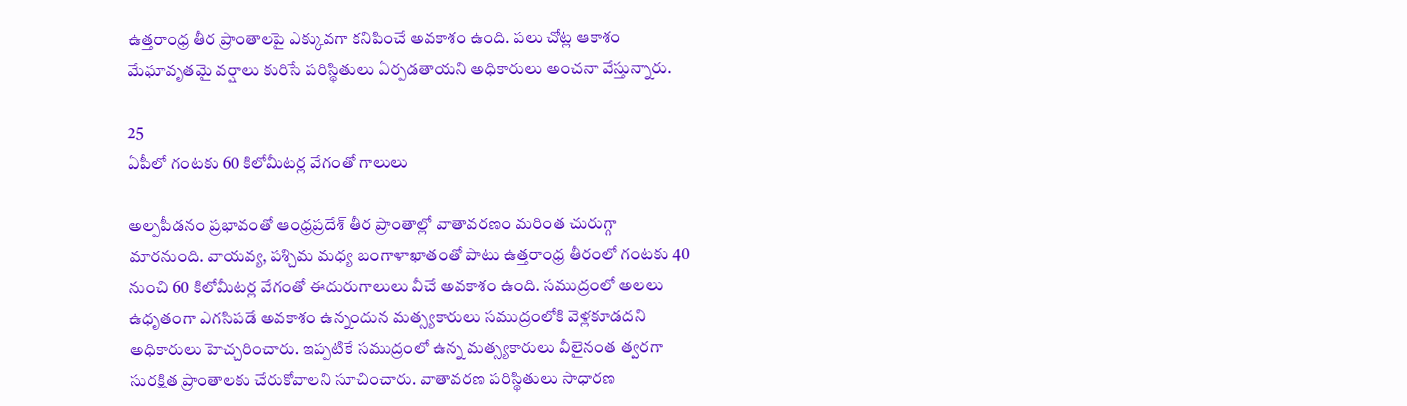ఉత్తరాంధ్ర తీర ప్రాంతాలపై ఎక్కువగా కనిపించే అవకాశం ఉంది. పలు చోట్ల ఆకాశం మేఘావృతమై వర్షాలు కురిసే పరిస్థితులు ఏర్పడతాయని అధికారులు అంచనా వేస్తున్నారు.

25
ఏపీలో గంటకు 60 కిలోమీటర్ల వేగంతో గాలులు

అల్పపీడనం ప్రభావంతో ఆంధ్రప్రదేశ్ తీర ప్రాంతాల్లో వాతావరణం మరింత చురుగ్గా మారనుంది. వాయవ్య, పశ్చిమ మధ్య బంగాళాఖాతంతో పాటు ఉత్తరాంధ్ర తీరంలో గంటకు 40 నుంచి 60 కిలోమీటర్ల వేగంతో ఈదురుగాలులు వీచే అవకాశం ఉంది. సముద్రంలో అలలు ఉధృతంగా ఎగసిపడే అవకాశం ఉన్నందున మత్స్యకారులు సముద్రంలోకి వెళ్లకూడదని అధికారులు హెచ్చరించారు. ఇప్పటికే సముద్రంలో ఉన్న మత్స్యకారులు వీలైనంత త్వరగా సురక్షిత ప్రాంతాలకు చేరుకోవాలని సూచించారు. వాతావరణ పరిస్థితులు సాధారణ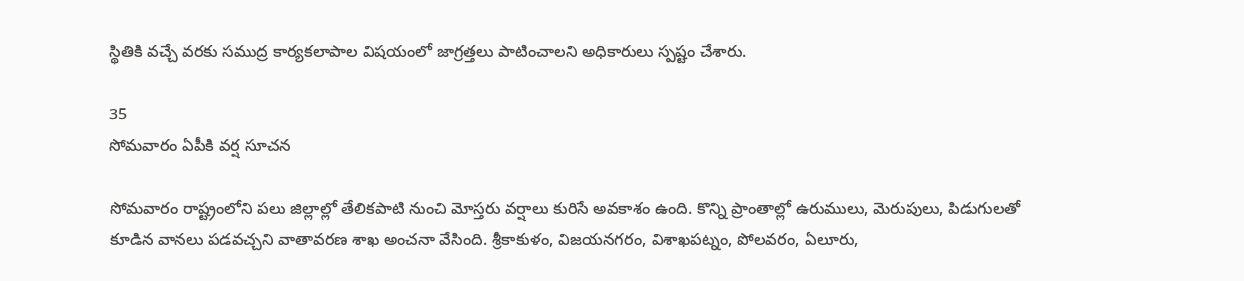స్థితికి వచ్చే వరకు సముద్ర కార్యకలాపాల విషయంలో జాగ్రత్తలు పాటించాలని అధికారులు స్పష్టం చేశారు.

35
సోమవారం ఏపీకి వర్ష సూచన

సోమవారం రాష్ట్రంలోని పలు జిల్లాల్లో తేలికపాటి నుంచి మోస్తరు వర్షాలు కురిసే అవకాశం ఉంది. కొన్ని ప్రాంతాల్లో ఉరుములు, మెరుపులు, పిడుగులతో కూడిన వానలు పడవచ్చని వాతావరణ శాఖ అంచనా వేసింది. శ్రీకాకుళం, విజయనగరం, విశాఖపట్నం, పోలవరం, ఏలూరు,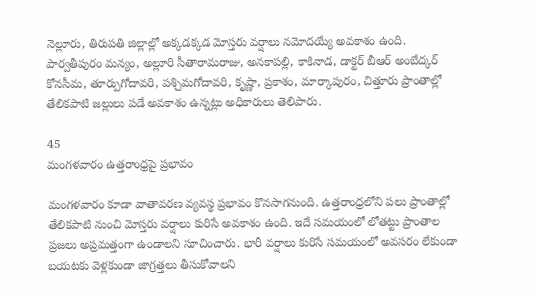నెల్లూరు, తిరుపతి జిల్లాల్లో అక్కడక్కడ మోస్తరు వర్షాలు నమోదయ్యే అవకాశం ఉంది. పార్వతీపురం మన్యం, అల్లూరి సీతారామరాజు, అనకాపల్లి, కాకినాడ, డాక్టర్ బీఆర్ అంబేద్కర్ కోనసీమ, తూర్పుగోదావరి, పశ్చిమగోదావరి, కృష్ణా, ప్రకాశం, మార్కాపురం, చిత్తూరు ప్రాంతాల్లో తేలికపాటి జల్లులు పడే అవకాశం ఉన్నట్లు అధికారులు తెలిపారు.

45
మంగళవారం ఉత్తరాంధ్రపై ప్రభావం

మంగళవారం కూడా వాతావరణ వ్యవస్థ ప్రభావం కొనసాగనుంది. ఉత్తరాంధ్రలోని పలు ప్రాంతాల్లో తేలికపాటి నుంచి మోస్తరు వర్షాలు కురిసే అవకాశం ఉంది. ఇదే సమయంలో లోతట్టు ప్రాంతాల ప్రజలు అప్రమత్తంగా ఉండాలని సూచించారు. భారీ వర్షాలు కురిసే సమయంలో అవసరం లేకుండా బయటకు వెళ్లకుండా జాగ్రత్తలు తీసుకోవాలని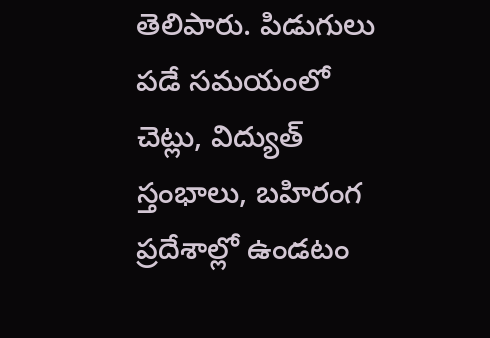తెలిపారు. పిడుగులు పడే సమయంలో చెట్లు, విద్యుత్ స్తంభాలు, బహిరంగ ప్రదేశాల్లో ఉండటం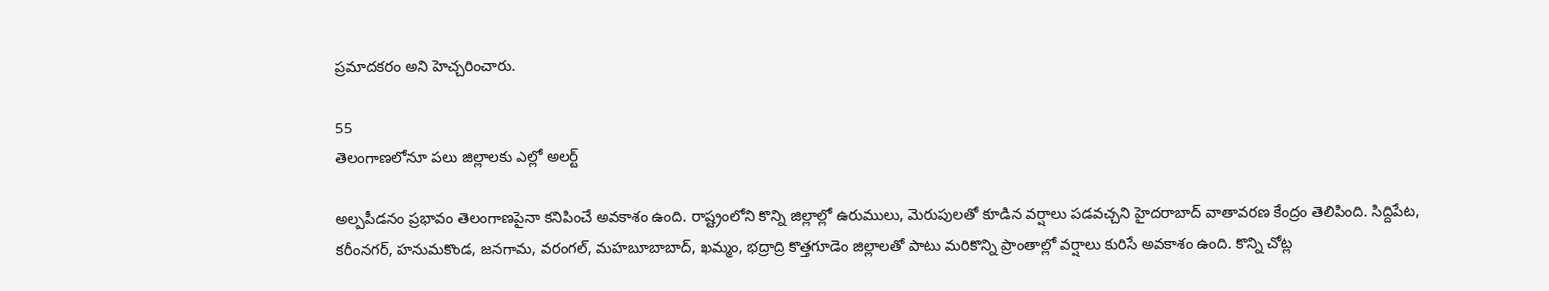ప్రమాదకరం అని హెచ్చరించారు.

55
తెలంగాణలోనూ పలు జిల్లాలకు ఎల్లో అలర్ట్

అల్పపీడనం ప్రభావం తెలంగాణపైనా కనిపించే అవకాశం ఉంది. రాష్ట్రంలోని కొన్ని జిల్లాల్లో ఉరుములు, మెరుపులతో కూడిన వర్షాలు పడవచ్చని హైదరాబాద్ వాతావరణ కేంద్రం తెలిపింది. సిద్దిపేట, కరీంనగర్, హనుమకొండ, జనగామ, వరంగల్, మహబూబాబాద్, ఖమ్మం, భద్రాద్రి కొత్తగూడెం జిల్లాలతో పాటు మరికొన్ని ప్రాంతాల్లో వర్షాలు కురిసే అవకాశం ఉంది. కొన్ని చోట్ల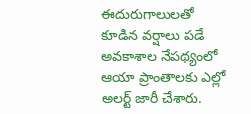ఈదురుగాలులతో కూడిన వర్షాలు పడే అవకాశాల నేపథ్యంలో ఆయా ప్రాంతాలకు ఎల్లో అలర్ట్ జారీ చేశారు.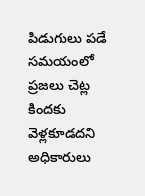పిడుగులు పడే సమయంలో ప్రజలు చెట్ల కిందకు వెళ్లకూడదని అధికారులు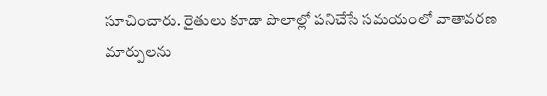సూచించారు. రైతులు కూడా పొలాల్లో పనిచేసే సమయంలో వాతావరణ మార్పులను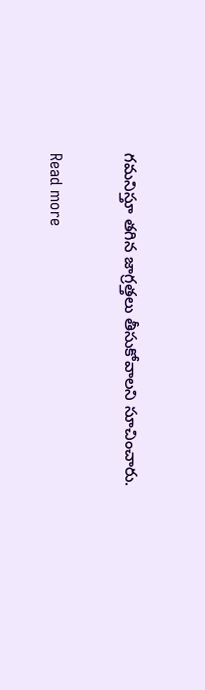గమనిస్తూ తగిన జాగ్రత్తలు తీసుకోవాలని సూచించారు.

Read more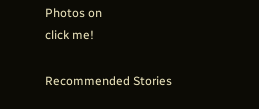Photos on
click me!

Recommended Stories